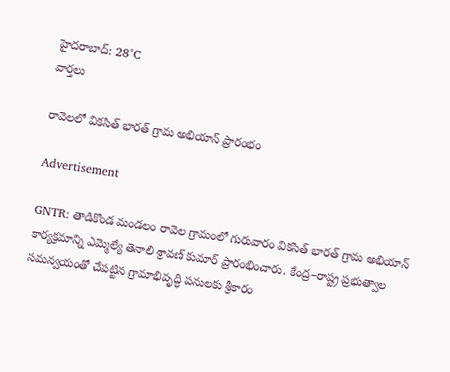హైదరాబాద్: 28°C
వార్తలు

రావెలలో వికసిత్ భారత్ గ్రామ అభియాన్ ప్రారంభం

Advertisement

GNTR: తాడికొండ మండలం రావెల గ్రామంలో గురువారం వికసిత్ భారత్ గ్రామ అభియాన్ కార్యక్రమాన్ని ఎమ్మెల్యే తెనాలి శ్రావణ్ కుమార్ ప్రారంభించారు. కేంద్ర–రాష్ట్ర ప్రభుత్వాల సమన్వయంతో చేపట్టిన గ్రామాభివృద్ధి పనులకు శ్రీకారం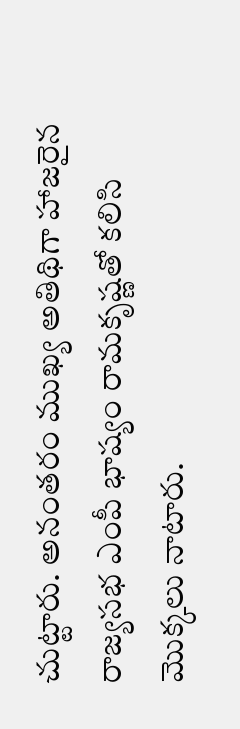చుట్టారు. అనంతరం ముఖ్య అతిథిగా హాజరైన రాజ్యసభ ఎంపీ భాష్యం రామకృష్ణతో కలిసి మొక్కలు నాటారు.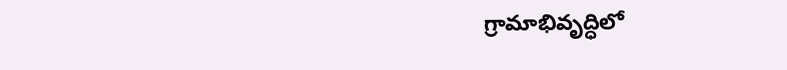గ్రామాభివృద్ధిలో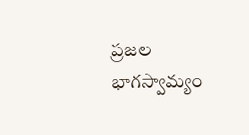ప్రజల భాగస్వామ్యం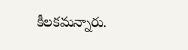కీలకమన్నారు.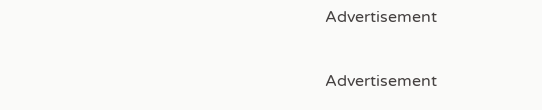Advertisement

Advertisement